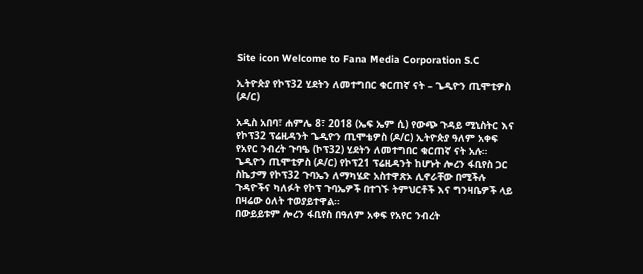Site icon Welcome to Fana Media Corporation S.C

ኢትዮጵያ የኮፕ32 ሂደትን ለመተግበር ቁርጠኛ ናት – ጌዲዮን ጢሞቲዎስ (ዶ/ር)

አዲስ አበባ፣ ሐምሌ 8፣ 2018 (ኤፍ ኤም ሲ) የውጭ ጉዳይ ሚኒስትር እና የኮፕ32 ፕሬዚዳንት ጌዲዮን ጢሞቴዎስ (ዶ/ር) ኢትዮጵያ ዓለም አቀፍ የአየር ንብረት ጉባዔ (ኮፕ32) ሂደትን ለመተግበር ቁርጠኛ ናት አሉ።
ጌዲዮን ጢሞቲዎስ (ዶ/ር) የኮፕ21 ፕሬዚዳንት ከሆኑት ሎረን ፋቢየስ ጋር ስኬታማ የኮፕ32 ጉባኤን ለማካሄድ አስተዋጽኦ ሊኖራቸው በሚችሉ ጉዳዮችና ካለፉት የኮፕ ጉባኤዎች በተገኙ ትምህርቶች እና ግንዛቤዎች ላይ በዛሬው ዕለት ተወያይተዋል።
በውይይቱም ሎረን ፋቢየስ በዓለም አቀፍ የአየር ንብረት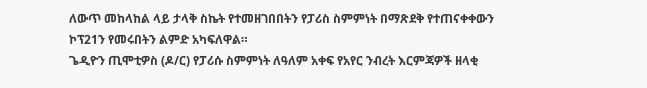ለውጥ መከላከል ላይ ታላቅ ስኬት የተመዘገበበትን የፓሪስ ስምምነት በማጽደቅ የተጠናቀቀውን ኮፕ21ን የመሩበትን ልምድ አካፍለዋል።
ጌዲዮን ጢሞቲዎስ (ዶ/ር) የፓሪሱ ስምምነት ለዓለም አቀፍ የአየር ንብረት እርምጃዎች ዘላቂ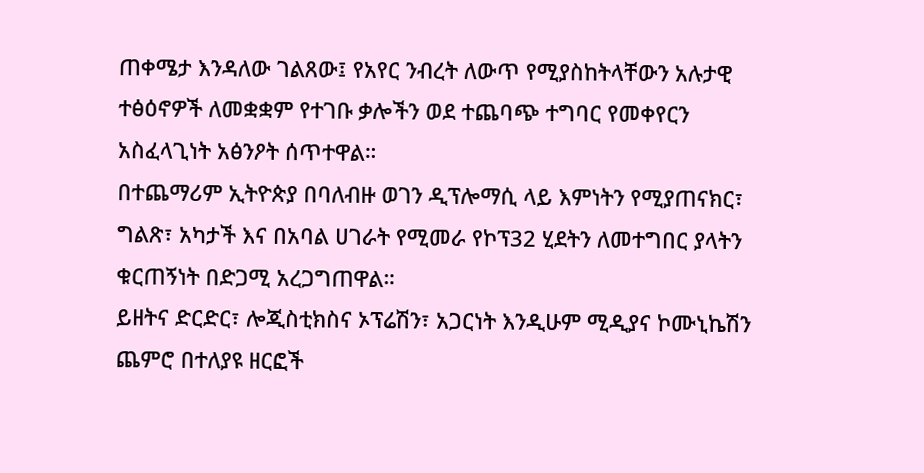ጠቀሜታ እንዳለው ገልጸው፤ የአየር ንብረት ለውጥ የሚያስከትላቸውን አሉታዊ ተፅዕኖዎች ለመቋቋም የተገቡ ቃሎችን ወደ ተጨባጭ ተግባር የመቀየርን አስፈላጊነት አፅንዖት ሰጥተዋል።
በተጨማሪም ኢትዮጵያ በባለብዙ ወገን ዲፕሎማሲ ላይ እምነትን የሚያጠናክር፣ ግልጽ፣ አካታች እና በአባል ሀገራት የሚመራ የኮፕ32 ሂደትን ለመተግበር ያላትን ቁርጠኝነት በድጋሚ አረጋግጠዋል።
ይዘትና ድርድር፣ ሎጂስቲክስና ኦፕሬሽን፣ አጋርነት እንዲሁም ሚዲያና ኮሙኒኬሽን ጨምሮ በተለያዩ ዘርፎች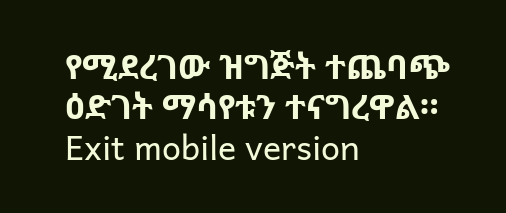የሚደረገው ዝግጅት ተጨባጭ ዕድገት ማሳየቱን ተናግረዋል።
Exit mobile version